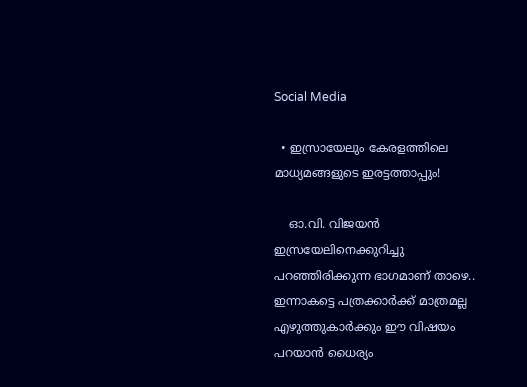Social Media

  • ഇസ്രായേലും കേരളത്തിലെ മാധ്യമങ്ങളുടെ ഇരട്ടത്താപ്പും!

    ഓ.വി. വിജയൻ ഇസ്രയേലിനെക്കുറിച്ചു പറഞ്ഞിരിക്കുന്ന ഭാഗമാണ് താഴെ.. ഇന്നാകട്ടെ പത്രക്കാർക്ക് മാത്രമല്ല എഴുത്തുകാർക്കും ഈ വിഷയം പറയാൻ ധൈര്യം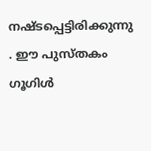നഷ്ടപ്പെട്ടിരിക്കുന്നു . ഈ പുസ്തകം ഗൂഗിൾ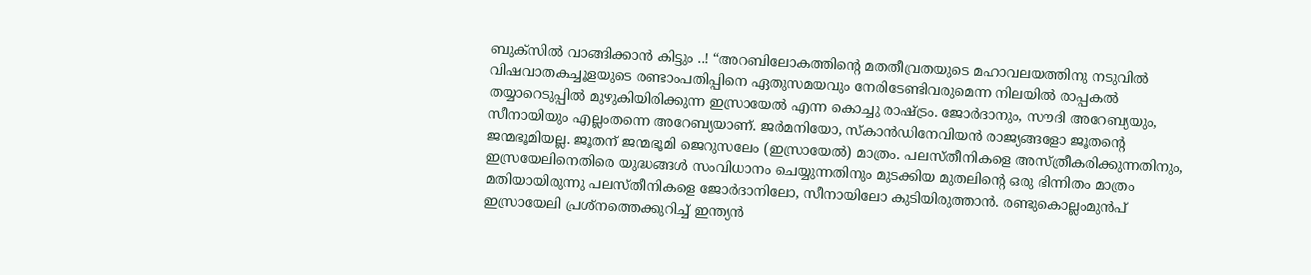ബുക്സിൽ വാങ്ങിക്കാൻ കിട്ടും ..! “അറബിലോകത്തിന്റെ മതതീവ്രതയുടെ മഹാവലയത്തിനു നടുവിൽ വിഷവാതകച്ചൂളയുടെ രണ്ടാംപതിപ്പിനെ ഏതുസമയവും നേരിടേണ്ടിവരുമെന്ന നിലയിൽ രാപ്പകൽ തയ്യാറെടുപ്പിൽ മുഴുകിയിരിക്കുന്ന ഇസ്രായേൽ എന്ന കൊച്ചു രാഷ്ട്രം. ജോർദാനും, സൗദി അറേബ്യയും, സീനായിയും എല്ലംതന്നെ അറേബ്യയാണ്. ജർമനിയോ, സ്കാൻഡിനേവിയൻ രാജ്യങ്ങളോ ജൂതന്റെ ജന്മഭൂമിയല്ല. ജൂതന് ജന്മഭൂമി ജെറുസലേം (ഇസ്രായേൽ) മാത്രം. പലസ്തീനികളെ അസ്ത്രീകരിക്കുന്നതിനും, ഇസ്രയേലിനെതിരെ യുദ്ധങ്ങൾ സംവിധാനം ചെയ്യുന്നതിനും മുടക്കിയ മുതലിന്റെ ഒരു ഭിന്നിതം മാത്രം മതിയായിരുന്നു പലസ്തീനികളെ ജോർദാനിലോ, സീനായിലോ കുടിയിരുത്താൻ. രണ്ടുകൊല്ലംമുൻപ് ഇസ്രായേലി പ്രശ്നത്തെക്കുറിച്ച് ഇന്ത്യൻ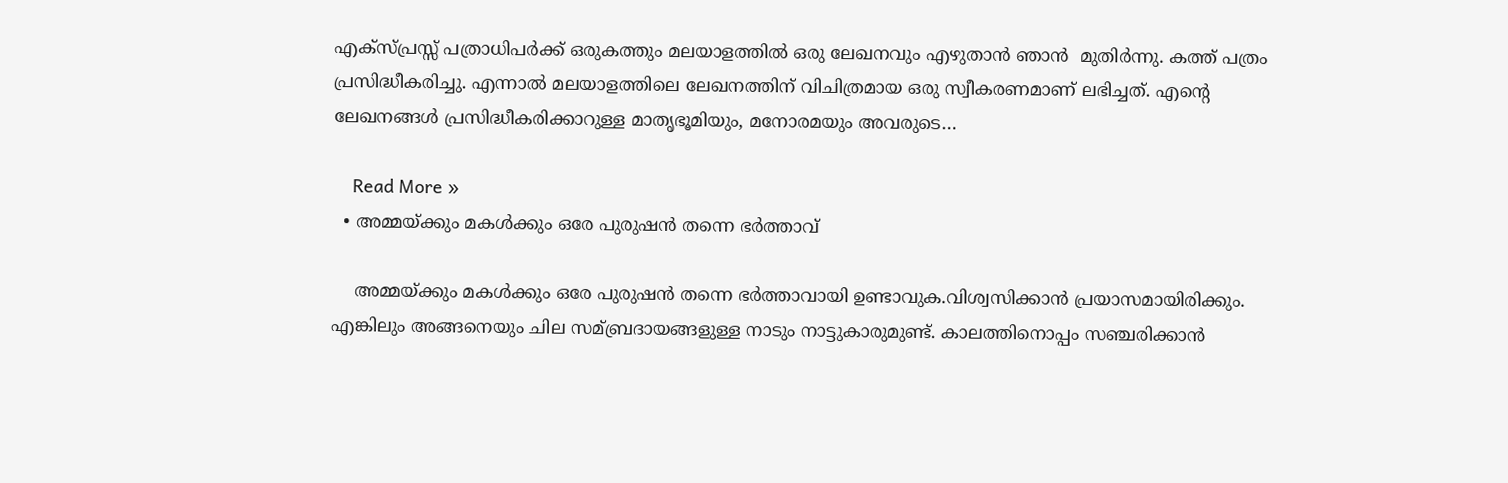എക്സ്പ്രസ്സ്‌ പത്രാധിപർക്ക് ഒരുകത്തും മലയാളത്തിൽ ഒരു ലേഖനവും എഴുതാൻ ഞാൻ  മുതിർന്നു. കത്ത് പത്രം പ്രസിദ്ധീകരിച്ചു. എന്നാൽ മലയാളത്തിലെ ലേഖനത്തിന് വിചിത്രമായ ഒരു സ്വീകരണമാണ് ലഭിച്ചത്. എന്റെ ലേഖനങ്ങൾ പ്രസിദ്ധീകരിക്കാറുള്ള മാതൃഭൂമിയും, മനോരമയും അവരുടെ…

    Read More »
  • അമ്മയ്ക്കും മകള്‍ക്കും ഒരേ പുരുഷൻ തന്നെ ഭര്‍ത്താവ്

    അമ്മയ്ക്കും മകള്‍ക്കും ഒരേ പുരുഷൻ തന്നെ ഭര്‍ത്താവായി ഉണ്ടാവുക.വിശ്വസിക്കാൻ പ്രയാസമായിരിക്കും. എങ്കിലും അങ്ങനെയും ചില സമ്ബ്രദായങ്ങളുള്ള നാടും നാട്ടുകാരുമുണ്ട്. കാലത്തിനൊപ്പം സഞ്ചരിക്കാൻ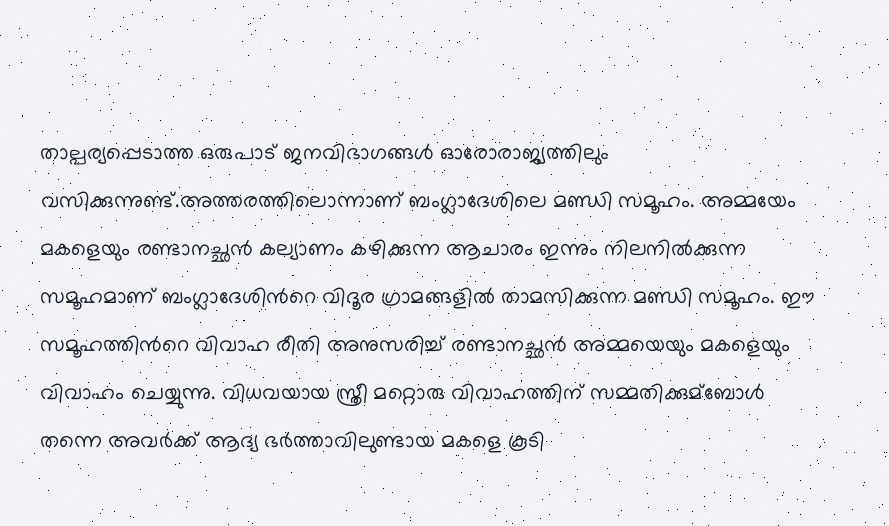താല്പര്യപ്പെടാത്ത ഒരുപാട് ജനവിഭാഗങ്ങള്‍ ഓരോരാജ്യത്തിലും വസിക്കുന്നുണ്ട്.അത്തരത്തിലൊന്നാണ് ബംഗ്ലാദേശിലെ മണ്ഡി സമൂഹം. അമ്മയേം മകളെയും രണ്ടാനച്ഛൻ കല്യാണം കഴിക്കുന്ന ആചാരം ഇന്നും നിലനില്‍ക്കുന്ന സമൂഹമാണ് ബംഗ്ലാദേശിന്‍റെ വിദൂര ഗ്രാമങ്ങളില്‍ താമസിക്കുന്ന മണ്ഡി സമൂഹം. ഈ സമൂഹത്തിന്‍റെ വിവാഹ രീതി അനുസരിച്ച്‌ രണ്ടാനച്ഛന്‍ അമ്മയെയും മകളെയും വിവാഹം ചെയ്യുന്നു. വിധവയായ സ്ത്രീ മറ്റൊരു വിവാഹത്തിന് സമ്മതിക്കുമ്ബോള്‍ തന്നെ അവര്‍ക്ക് ആദ്യ ഭര്‍ത്താവിലുണ്ടായ മകളെ കൂടി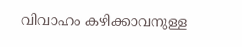വിവാഹം കഴിക്കാവനുള്ള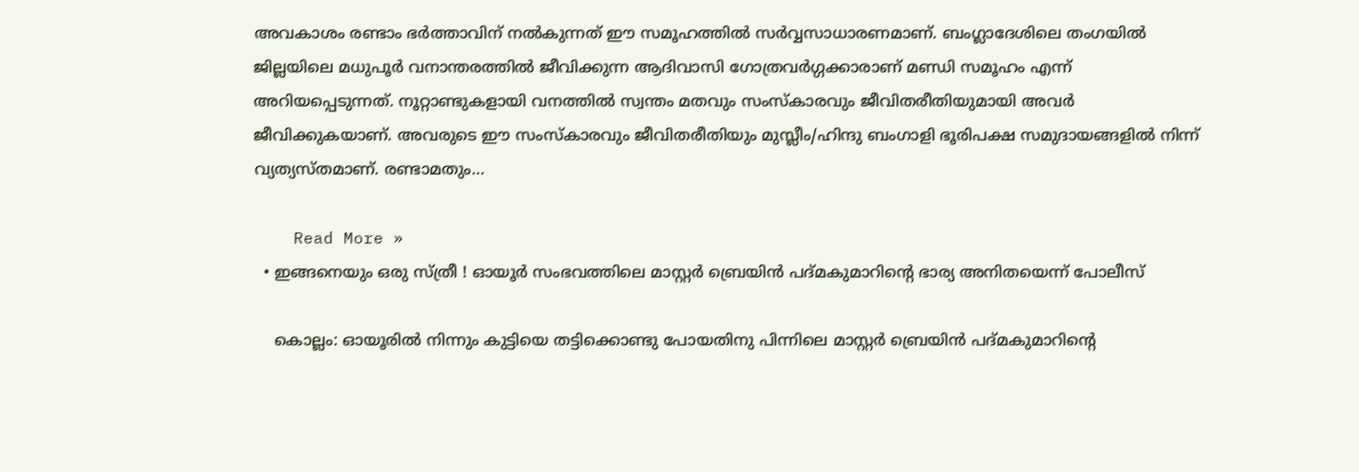അവകാശം രണ്ടാം ഭര്‍ത്താവിന് നല്‍കുന്നത് ഈ സമൂഹത്തില്‍ സര്‍വ്വസാധാരണമാണ്. ബംഗ്ലാദേശിലെ തംഗയില്‍ ജില്ലയിലെ മധുപൂര്‍ വനാന്തരത്തില്‍ ജീവിക്കുന്ന ആദിവാസി ഗോത്രവര്‍ഗ്ഗക്കാരാണ് മണ്ഡി സമൂഹം എന്ന് അറിയപ്പെടുന്നത്. നൂറ്റാണ്ടുകളായി വനത്തില്‍ സ്വന്തം മതവും സംസ്കാരവും ജീവിതരീതിയുമായി അവര്‍ ജീവിക്കുകയാണ്. അവരുടെ ഈ സംസ്കാരവും ജീവിതരീതിയും മുസ്ലീം/ഹിന്ദു ബംഗാളി ഭൂരിപക്ഷ സമുദായങ്ങളില്‍ നിന്ന് വ്യത്യസ്തമാണ്. രണ്ടാമതും…

    Read More »
  • ഇങ്ങനെയും ഒരു സ്ത്രീ ! ഓയൂർ സംഭവത്തിലെ മാസ്റ്റര്‍ ബ്രെയിൻ പദ്മകുമാറിന്റെ ഭാര്യ അനിതയെന്ന് പോലീസ്

    കൊല്ലം: ഓയൂരില്‍ നിന്നും കുട്ടിയെ തട്ടിക്കൊണ്ടു പോയതിനു പിന്നിലെ മാസ്റ്റര്‍ ബ്രെയിൻ പദ്മകുമാറിന്റെ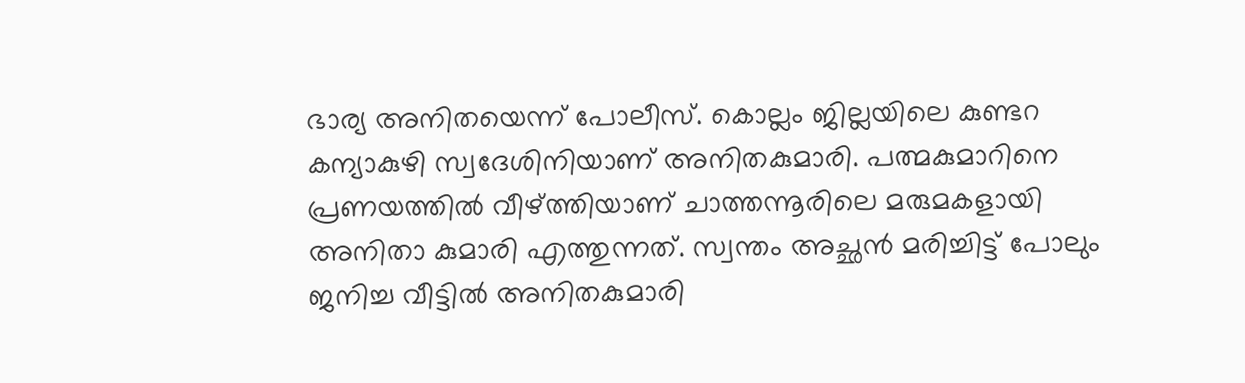ഭാര്യ അനിതയെന്ന് പോലീസ്. കൊല്ലം ജില്ലയിലെ കുണ്ടറ കന്യാകുഴി സ്വദേശിനിയാണ് അനിതകുമാരി. പത്മകുമാറിനെ പ്രണയത്തില്‍ വീഴ്‌ത്തിയാണ് ചാത്തന്നൂരിലെ മരുമകളായി അനിതാ കുമാരി എത്തുന്നത്. സ്വന്തം അച്ഛൻ മരിച്ചിട്ട് പോലും ജനിച്ച വീട്ടില്‍ അനിതകുമാരി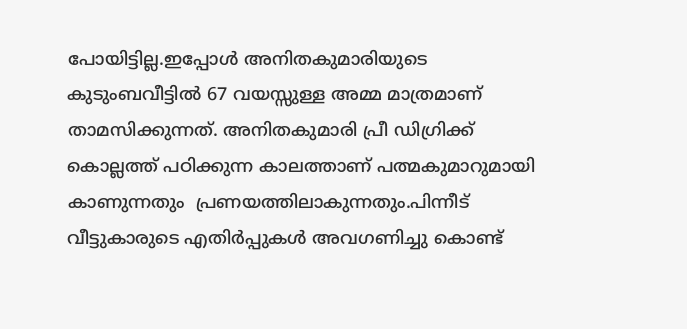പോയിട്ടില്ല.ഇപ്പോള്‍ അനിതകുമാരിയുടെ കുടുംബവീട്ടില്‍ 67 വയസ്സുള്ള അമ്മ മാത്രമാണ് താമസിക്കുന്നത്. അനിതകുമാരി പ്രീ ഡിഗ്രിക്ക് കൊല്ലത്ത് പഠിക്കുന്ന കാലത്താണ് പത്മകുമാറുമായി കാണുന്നതും  പ്രണയത്തിലാകുന്നതും.പിന്നീട് വീട്ടുകാരുടെ എതിര്‍പ്പുകള്‍ അവഗണിച്ചു കൊണ്ട്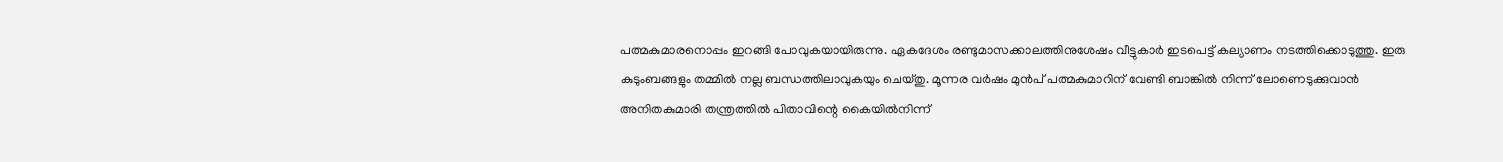പത്മകുമാരനൊപ്പം ഇറങ്ങി പോവുകയായിരുന്നു. ഏകദേശം രണ്ടുമാസക്കാലത്തിനുശേഷം വീട്ടുകാര്‍ ഇടപെട്ട് കല്യാണം നടത്തിക്കൊടുത്തു. ഇരു കുടുംബങ്ങളും തമ്മില്‍ നല്ല ബന്ധത്തിലാവുകയും ചെയ്തു. മൂന്നര വര്‍ഷം മുൻപ് പത്മകുമാറിന് വേണ്ടി ബാങ്കില്‍ നിന്ന് ലോണെടുക്കുവാൻ  അനിതകുമാരി തന്ത്രത്തില്‍ പിതാവിന്റെ കൈയില്‍നിന്ന്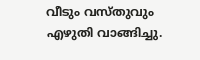വീടും വസ്തുവും എഴുതി വാങ്ങിച്ചു.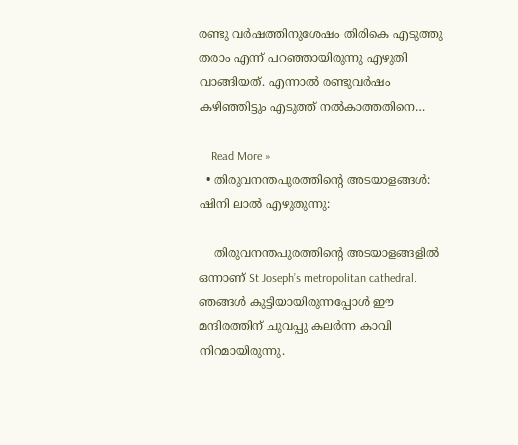രണ്ടു വര്‍ഷത്തിനുശേഷം തിരികെ എടുത്തു തരാം എന്ന് പറഞ്ഞായിരുന്നു എഴുതി വാങ്ങിയത്. എന്നാല്‍ രണ്ടുവര്‍ഷം കഴിഞ്ഞിട്ടും എടുത്ത് നല്‍കാത്തതിനെ…

    Read More »
  • തിരുവനന്തപുരത്തിന്റെ അടയാളങ്ങൾ: ഷിനി ലാൽ എഴുതുന്നു:

    തിരുവനന്തപുരത്തിൻ്റെ അടയാളങ്ങളിൽ ഒന്നാണ് St Joseph’s metropolitan cathedral. ഞങ്ങൾ കുട്ടിയായിരുന്നപ്പോൾ ഈ മന്ദിരത്തിന് ചുവപ്പു കലർന്ന കാവി നിറമായിരുന്നു.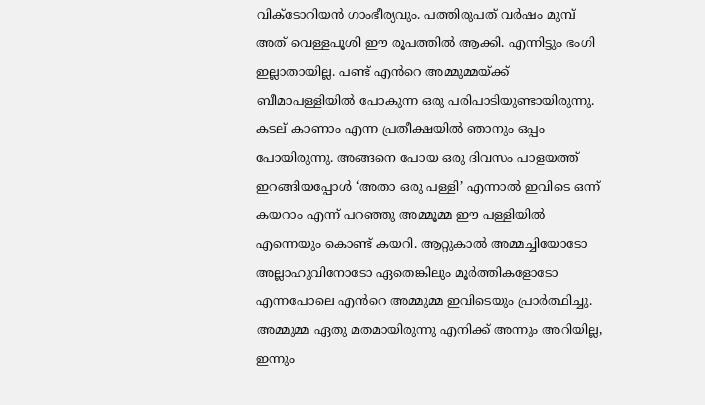വിക്ടോറിയൻ ഗാംഭീര്യവും. പത്തിരുപത് വർഷം മുമ്പ് അത് വെള്ളപൂശി ഈ രൂപത്തിൽ ആക്കി. എന്നിട്ടും ഭംഗി ഇല്ലാതായില്ല. പണ്ട് എൻറെ അമ്മുമ്മയ്ക്ക് ബീമാപള്ളിയിൽ പോകുന്ന ഒരു പരിപാടിയുണ്ടായിരുന്നു. കടല് കാണാം എന്ന പ്രതീക്ഷയിൽ ഞാനും ഒപ്പം പോയിരുന്നു. അങ്ങനെ പോയ ഒരു ദിവസം പാളയത്ത് ഇറങ്ങിയപ്പോൾ ‘അതാ ഒരു പള്ളി’ എന്നാൽ ഇവിടെ ഒന്ന് കയറാം എന്ന് പറഞ്ഞു അമ്മൂമ്മ ഈ പള്ളിയിൽ എന്നെയും കൊണ്ട് കയറി. ആറ്റുകാൽ അമ്മച്ചിയോടോ അല്ലാഹുവിനോടോ ഏതെങ്കിലും മൂർത്തികളോടോ എന്നപോലെ എൻറെ അമ്മുമ്മ ഇവിടെയും പ്രാർത്ഥിച്ചു. അമ്മുമ്മ ഏതു മതമായിരുന്നു എനിക്ക് അന്നും അറിയില്ല, ഇന്നും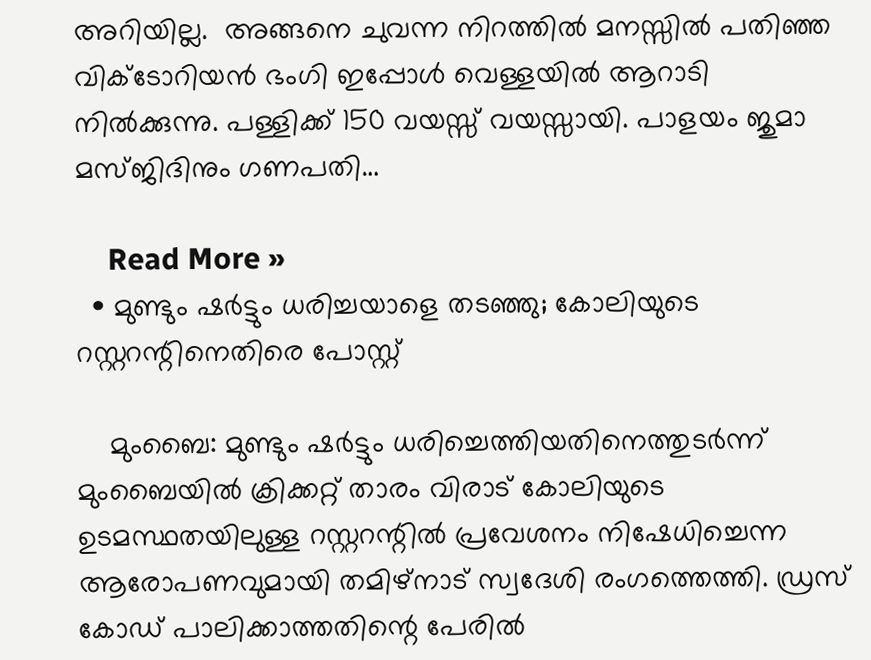അറിയില്ല.  അങ്ങനെ ചുവന്ന നിറത്തിൽ മനസ്സിൽ പതിഞ്ഞ വിക്ടോറിയൻ ഭംഗി ഇപ്പോൾ വെള്ളയിൽ ആറാടി നിൽക്കുന്നു. പള്ളിക്ക് 150 വയസ്സ് വയസ്സായി. പാളയം ജുമാ മസ്ജിദിനും ഗണപതി…

    Read More »
  • മുണ്ടും ഷര്‍ട്ടും ധരിച്ചയാളെ തടഞ്ഞു; കോലിയുടെ റസ്റ്ററന്റിനെതിരെ പോസ്റ്റ്

    മുംബൈ: മുണ്ടും ഷര്‍ട്ടും ധരിച്ചെത്തിയതിനെത്തുടര്‍ന്ന് മുംബൈയില്‍ ക്രിക്കറ്റ് താരം വിരാട് കോലിയുടെ ഉടമസ്ഥതയിലുള്ള റസ്റ്ററന്റില്‍ പ്രവേശനം നിഷേധിച്ചെന്ന ആരോപണവുമായി തമിഴ്‌നാട് സ്വദേശി രംഗത്തെത്തി. ഡ്രസ് കോഡ് പാലിക്കാത്തതിന്റെ പേരില്‍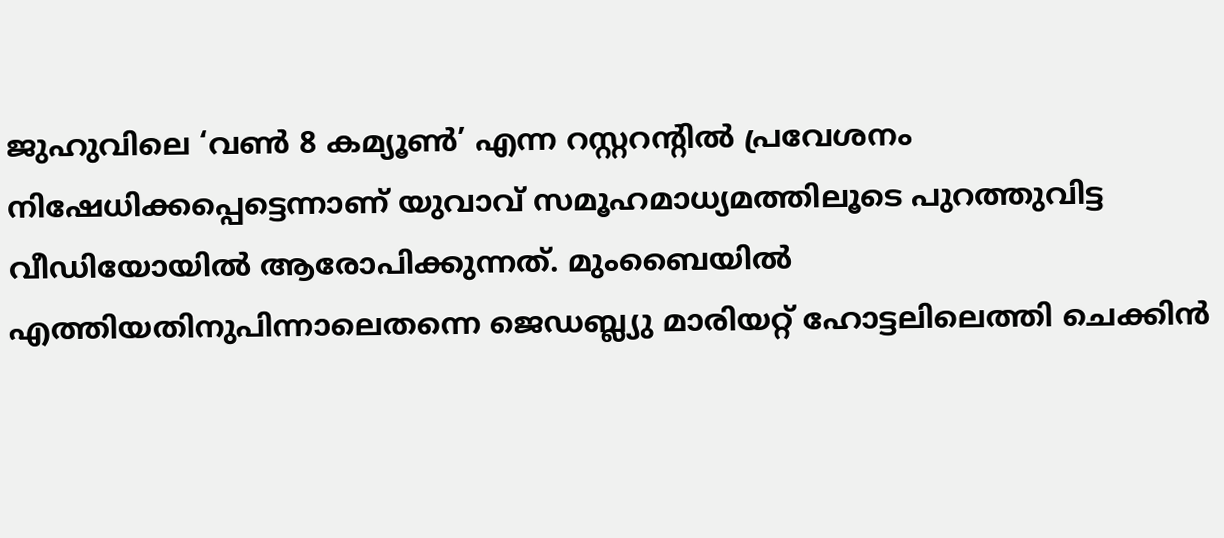ജുഹുവിലെ ‘വണ്‍ 8 കമ്യൂണ്‍’ എന്ന റസ്റ്ററന്റില്‍ പ്രവേശനം നിഷേധിക്കപ്പെട്ടെന്നാണ് യുവാവ് സമൂഹമാധ്യമത്തിലൂടെ പുറത്തുവിട്ട വീഡിയോയില്‍ ആരോപിക്കുന്നത്. മുംബൈയില്‍ എത്തിയതിനുപിന്നാലെതന്നെ ജെഡബ്ല്യു മാരിയറ്റ് ഹോട്ടലിലെത്തി ചെക്കിന്‍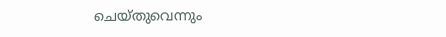ചെയ്തുവെന്നും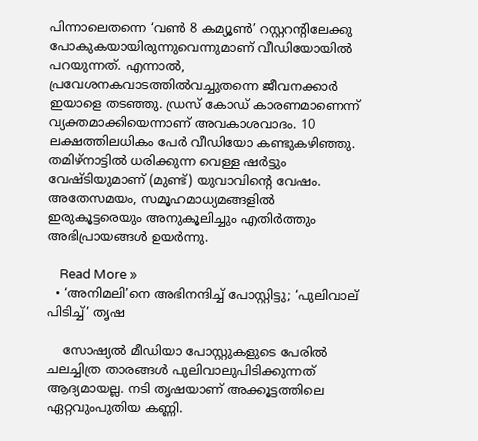പിന്നാലെതന്നെ ‘വണ്‍ 8 കമ്യൂണ്‍’ റസ്റ്ററന്റിലേക്കു പോകുകയായിരുന്നുവെന്നുമാണ് വീഡിയോയില്‍ പറയുന്നത്. എന്നാല്‍, പ്രവേശനകവാടത്തില്‍വച്ചുതന്നെ ജീവനക്കാര്‍ ഇയാളെ തടഞ്ഞു. ഡ്രസ് കോഡ് കാരണമാണെന്ന് വ്യക്തമാക്കിയെന്നാണ് അവകാശവാദം. 10 ലക്ഷത്തിലധികം പേര്‍ വീഡിയോ കണ്ടുകഴിഞ്ഞു. തമിഴ്നാട്ടില്‍ ധരിക്കുന്ന വെള്ള ഷര്‍ട്ടും വേഷ്ടിയുമാണ് (മുണ്ട്) യുവാവിന്റെ വേഷം. അതേസമയം, സമൂഹമാധ്യമങ്ങളില്‍ ഇരുകൂട്ടരെയും അനുകൂലിച്ചും എതിര്‍ത്തും അഭിപ്രായങ്ങള്‍ ഉയര്‍ന്നു.

    Read More »
  • ‘അനിമലി’നെ അഭിനന്ദിച്ച് പോസ്റ്റിട്ടു; ‘പുലിവാല് പിടിച്ച്’ തൃഷ

    സോഷ്യല്‍ മീഡിയാ പോസ്റ്റുകളുടെ പേരില്‍ ചലച്ചിത്ര താരങ്ങള്‍ പുലിവാലുപിടിക്കുന്നത് ആദ്യമായല്ല. നടി തൃഷയാണ് അക്കൂട്ടത്തിലെ ഏറ്റവുംപുതിയ കണ്ണി.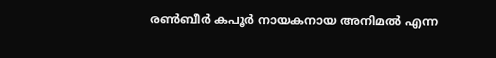രണ്‍ബീര്‍ കപൂര്‍ നായകനായ അനിമല്‍ എന്ന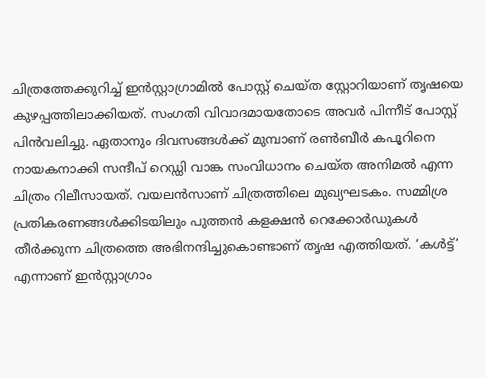ചിത്രത്തേക്കുറിച്ച് ഇന്‍സ്റ്റാഗ്രാമില്‍ പോസ്റ്റ് ചെയ്ത സ്റ്റോറിയാണ് തൃഷയെ കുഴപ്പത്തിലാക്കിയത്. സംഗതി വിവാദമായതോടെ അവര്‍ പിന്നീട് പോസ്റ്റ് പിന്‍വലിച്ചു. ഏതാനും ദിവസങ്ങള്‍ക്ക് മുമ്പാണ് രണ്‍ബീര്‍ കപൂറിനെ നായകനാക്കി സന്ദീപ് റെഡ്ഡി വാങ്ക സംവിധാനം ചെയ്ത അനിമല്‍ എന്ന ചിത്രം റിലീസായത്. വയലന്‍സാണ് ചിത്രത്തിലെ മുഖ്യഘടകം. സമ്മിശ്ര പ്രതികരണങ്ങള്‍ക്കിടയിലും പുത്തന്‍ കളക്ഷന്‍ റെക്കോര്‍ഡുകള്‍ തീര്‍ക്കുന്ന ചിത്രത്തെ അഭിനന്ദിച്ചുകൊണ്ടാണ് തൃഷ എത്തിയത്. ‘കള്‍ട്ട്’ എന്നാണ് ഇന്‍സ്റ്റാഗ്രാം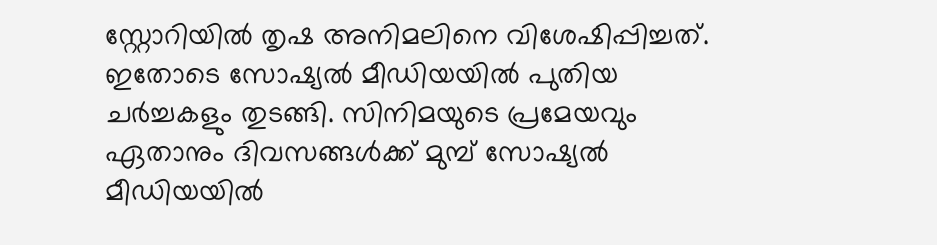സ്റ്റോറിയില്‍ തൃഷ അനിമലിനെ വിശേഷിപ്പിച്ചത്. ഇതോടെ സോഷ്യല്‍ മീഡിയയില്‍ പുതിയ ചര്‍ച്ചകളും തുടങ്ങി. സിനിമയുടെ പ്രമേയവും ഏതാനും ദിവസങ്ങള്‍ക്ക് മുമ്പ് സോഷ്യല്‍ മീഡിയയില്‍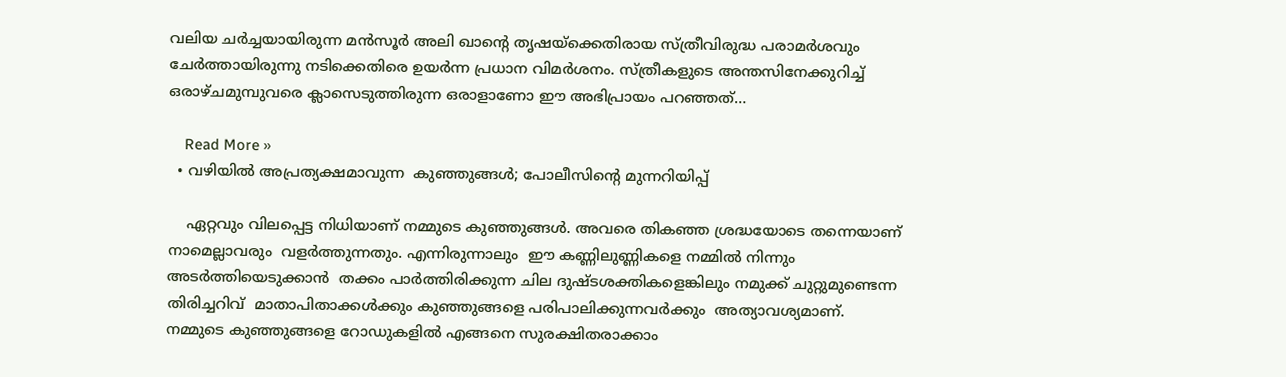വലിയ ചര്‍ച്ചയായിരുന്ന മന്‍സൂര്‍ അലി ഖാന്റെ തൃഷയ്‌ക്കെതിരായ സ്ത്രീവിരുദ്ധ പരാമര്‍ശവും ചേര്‍ത്തായിരുന്നു നടിക്കെതിരെ ഉയര്‍ന്ന പ്രധാന വിമര്‍ശനം. സ്ത്രീകളുടെ അന്തസിനേക്കുറിച്ച് ഒരാഴ്ചമുമ്പുവരെ ക്ലാസെടുത്തിരുന്ന ഒരാളാണോ ഈ അഭിപ്രായം പറഞ്ഞത്…

    Read More »
  • വഴിയിൽ അപ്രത്യക്ഷമാവുന്ന  കുഞ്ഞുങ്ങൾ; പോലീസിന്റെ മുന്നറിയിപ്പ്

    ഏറ്റവും വിലപ്പെട്ട നിധിയാണ് നമ്മുടെ കുഞ്ഞുങ്ങൾ. അവരെ തികഞ്ഞ ശ്രദ്ധയോടെ തന്നെയാണ് നാമെല്ലാവരും  വളർത്തുന്നതും. എന്നിരുന്നാലും  ഈ കണ്ണിലുണ്ണികളെ നമ്മിൽ നിന്നും  അടർത്തിയെടുക്കാൻ  തക്കം പാർത്തിരിക്കുന്ന ചില ദുഷ്ടശക്തികളെങ്കിലും നമുക്ക് ചുറ്റുമുണ്ടെന്ന തിരിച്ചറിവ്  മാതാപിതാക്കൾക്കും കുഞ്ഞുങ്ങളെ പരിപാലിക്കുന്നവർക്കും  അത്യാവശ്യമാണ്. നമ്മുടെ കുഞ്ഞുങ്ങളെ റോഡുകളിൽ എങ്ങനെ സുരക്ഷിതരാക്കാം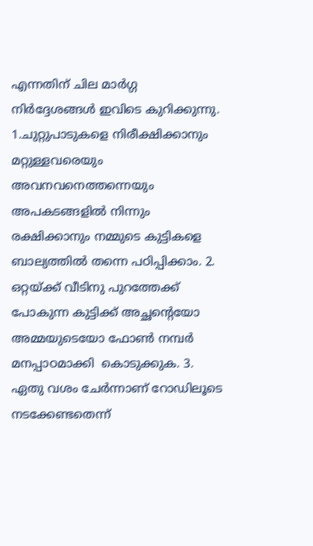എന്നതിന് ചില മാർഗ്ഗ നിർദ്ദേശങ്ങൾ ഇവിടെ കുറിക്കുന്നു. 1.ചുറ്റുപാടുകളെ നിരീക്ഷിക്കാനും മറ്റുള്ളവരെയും അവനവനെത്തന്നെയും അപകടങ്ങളിൽ നിന്നും രക്ഷിക്കാനും നമ്മുടെ കുട്ടികളെ ബാല്യത്തിൽ തന്നെ പഠിപ്പിക്കാം. 2. ഒറ്റയ്ക്ക് വീടിനു പുറത്തേക്ക് പോകുന്ന കുട്ടിക്ക് അച്ഛന്റെയോ  അമ്മയുടെയോ ഫോൺ നമ്പർ മനപ്പാഠമാക്കി  കൊടുക്കുക. 3. ഏതു വശം ചേർന്നാണ് റോഡിലൂടെ നടക്കേണ്ടതെന്ന്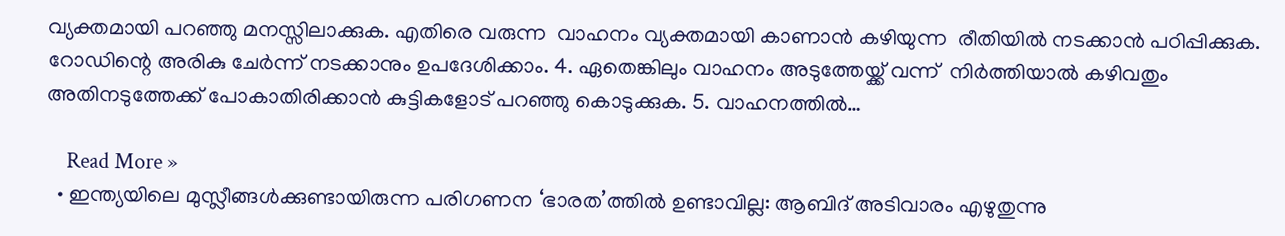വ്യക്തമായി പറഞ്ഞു മനസ്സിലാക്കുക. എതിരെ വരുന്ന  വാഹനം വ്യക്തമായി കാണാൻ കഴിയുന്ന  രീതിയിൽ നടക്കാൻ പഠിപ്പിക്കുക. റോഡിന്റെ അരികു ചേർന്ന് നടക്കാനും ഉപദേശിക്കാം. 4. ഏതെങ്കിലും വാഹനം അടുത്തേയ്ക്ക് വന്ന്  നിർത്തിയാൽ കഴിവതും അതിനടുത്തേക്ക് പോകാതിരിക്കാൻ കുട്ടികളോട് പറഞ്ഞു കൊടുക്കുക. 5. വാഹനത്തിൽ…

    Read More »
  • ഇന്ത്യയിലെ മുസ്ലീങ്ങൾക്കുണ്ടായിരുന്ന പരിഗണന ‘ഭാരത’ത്തിൽ ഉണ്ടാവില്ല: ആബിദ് അടിവാരം എഴുതുന്നു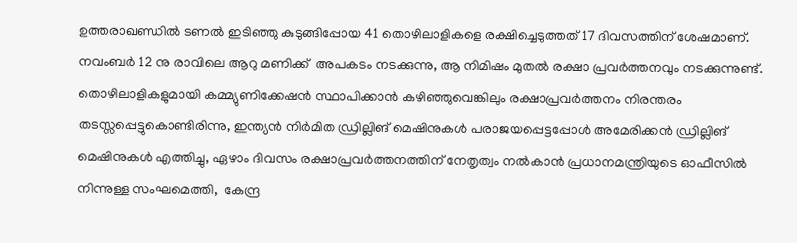ഉത്തരാഖണ്ഡിൽ ടണൽ ഇടിഞ്ഞു കുടുങ്ങിപ്പോയ 41 തൊഴിലാളികളെ രക്ഷിച്ചെടുത്തത് 17 ദിവസത്തിന് ശേഷമാണ്. നവംബർ 12 നു രാവിലെ ആറു മണിക്ക്  അപകടം നടക്കുന്നു, ആ നിമിഷം മുതൽ രക്ഷാ പ്രവർത്തനവും നടക്കുന്നുണ്ട്. തൊഴിലാളികളുമായി കമ്മ്യുണിക്കേഷൻ സ്ഥാപിക്കാൻ കഴിഞ്ഞുവെങ്കിലും രക്ഷാപ്രവർത്തനം നിരന്തരം തടസ്സപ്പെട്ടുകൊണ്ടിരിന്നു, ഇന്ത്യൻ നിർമിത ഡ്രില്ലിങ് മെഷിനുകൾ പരാജയപ്പെട്ടപ്പോൾ അമേരിക്കൻ ഡ്രില്ലിങ് മെഷിനുകൾ എത്തിച്ചു, ഏഴാം ദിവസം രക്ഷാപ്രവർത്തനത്തിന് നേതൃത്വം നൽകാൻ പ്രധാനമന്ത്രിയുടെ ഓഫീസിൽ നിന്നുള്ള സംഘമെത്തി,  കേന്ദ്ര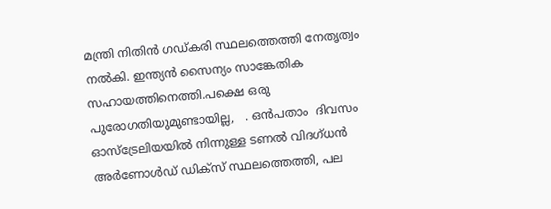മന്ത്രി നിതിൻ ഗഡ്‌കരി സ്ഥലത്തെത്തി നേതൃത്വം നൽകി. ഇന്ത്യൻ സൈന്യം സാങ്കേതിക സഹായത്തിനെത്തി.പക്ഷെ ഒരു പുരോഗതിയുമുണ്ടായില്ല,   . ഒൻപതാം  ദിവസം ഓസ്‌ട്രേലിയയിൽ നിന്നുള്ള ടണൽ വിദഗ്ധൻ അർണോൾഡ് ഡിക്സ് സ്ഥലത്തെത്തി, പല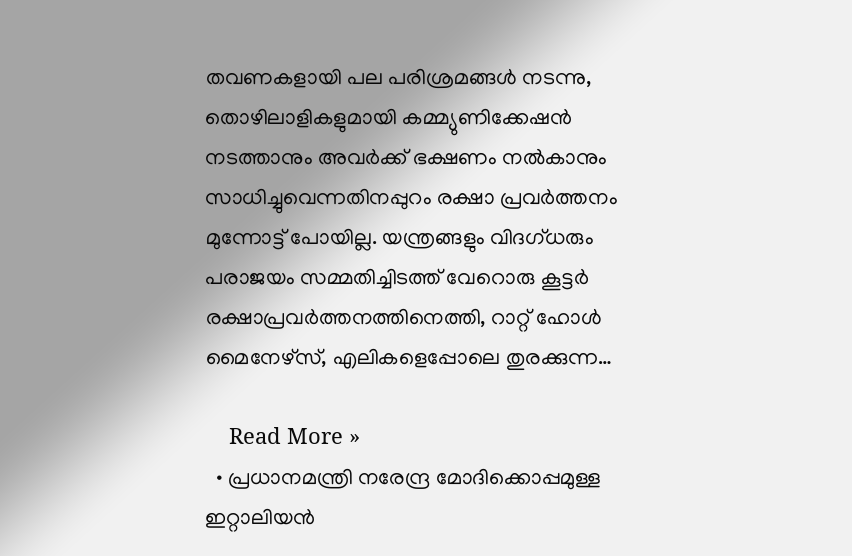തവണകളായി പല പരിശ്രമങ്ങൾ നടന്നു, തൊഴിലാളികളുമായി കമ്മ്യുണിക്കേഷൻ നടത്താനും അവർക്ക് ഭക്ഷണം നൽകാനും സാധിച്ചുവെന്നതിനപ്പുറം രക്ഷാ പ്രവർത്തനം മുന്നോട്ട് പോയില്ല. യന്ത്രങ്ങളും വിദഗ്ധരും പരാജയം സമ്മതിച്ചിടത്ത് വേറൊരു കൂട്ടർ രക്ഷാപ്രവർത്തനത്തിനെത്തി, റാറ്റ് ഹോൾ മൈനേഴ്സ്, എലികളെപ്പോലെ തുരക്കുന്ന…

    Read More »
  • പ്രധാനമന്ത്രി നരേന്ദ്ര മോദിക്കൊപ്പമുള്ള ഇറ്റാലിയന്‍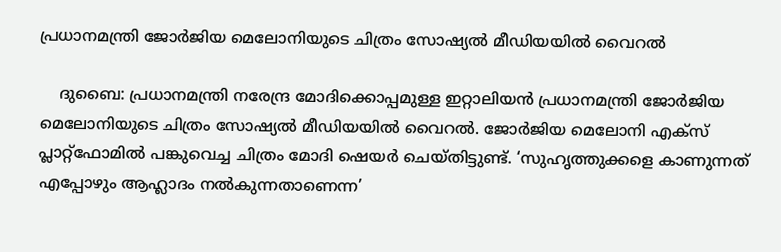പ്രധാനമന്ത്രി ജോര്‍ജിയ മെലോനിയുടെ ചിത്രം സോഷ്യല്‍ മീഡിയയില്‍ വൈറല്‍

    ദുബൈ: പ്രധാനമന്ത്രി നരേന്ദ്ര മോദിക്കൊപ്പമുള്ള ഇറ്റാലിയന്‍ പ്രധാനമന്ത്രി ജോര്‍ജിയ മെലോനിയുടെ ചിത്രം സോഷ്യല്‍ മീഡിയയില്‍ വൈറല്‍. ജോര്‍ജിയ മെലോനി എക്‌സ് പ്ലാറ്റ്‌ഫോമില്‍ പങ്കുവെച്ച ചിത്രം മോദി ഷെയര്‍ ചെയ്തിട്ടുണ്ട്. ‘സുഹൃത്തുക്കളെ കാണുന്നത് എപ്പോഴും ആഹ്ലാദം നല്‍കുന്നതാണെന്ന’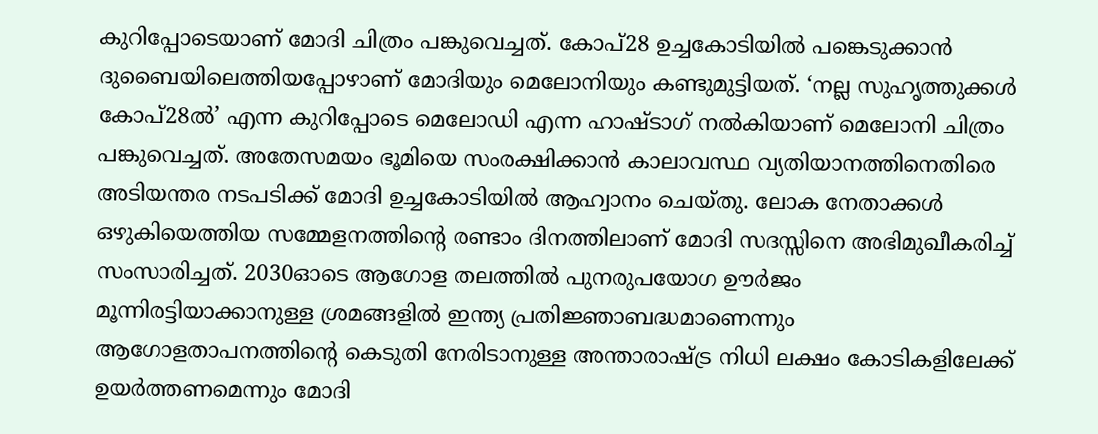കുറിപ്പോടെയാണ് മോദി ചിത്രം പങ്കുവെച്ചത്. കോപ്28 ഉച്ചകോടിയില്‍ പങ്കെടുക്കാന്‍ ദുബൈയിലെത്തിയപ്പോഴാണ് മോദിയും മെലോനിയും കണ്ടുമുട്ടിയത്. ‘നല്ല സുഹൃത്തുക്കള്‍ കോപ്28ല്‍’ എന്ന കുറിപ്പോടെ മെലോഡി എന്ന ഹാഷ്ടാഗ് നല്‍കിയാണ് മെലോനി ചിത്രം പങ്കുവെച്ചത്. അതേസമയം ഭൂമിയെ സംരക്ഷിക്കാൻ കാലാവസ്ഥ വ്യതിയാനത്തിനെതിരെ അടിയന്തര നടപടിക്ക് മോദി ഉച്ചകോടിയിൽ ആഹ്വാനം ചെയ്തു. ലോക നേതാക്കൾ ഒഴുകിയെത്തിയ സമ്മേളനത്തിന്‍റെ രണ്ടാം ദിനത്തിലാണ് മോദി സദസ്സിനെ അഭിമുഖീകരിച്ച് സംസാരിച്ചത്. 2030ഓടെ ആഗോള തലത്തിൽ പുനരുപയോഗ ഊർജം മൂന്നിരട്ടിയാക്കാനുള്ള ശ്രമങ്ങളിൽ ഇന്ത്യ പ്രതിജ്ഞാബദ്ധമാണെന്നും ആഗോളതാപനത്തിന്റെ കെടുതി നേരിടാനുള്ള അന്താരാഷ്ട്ര നിധി ലക്ഷം കോടികളിലേക്ക് ഉയർത്തണമെന്നും മോദി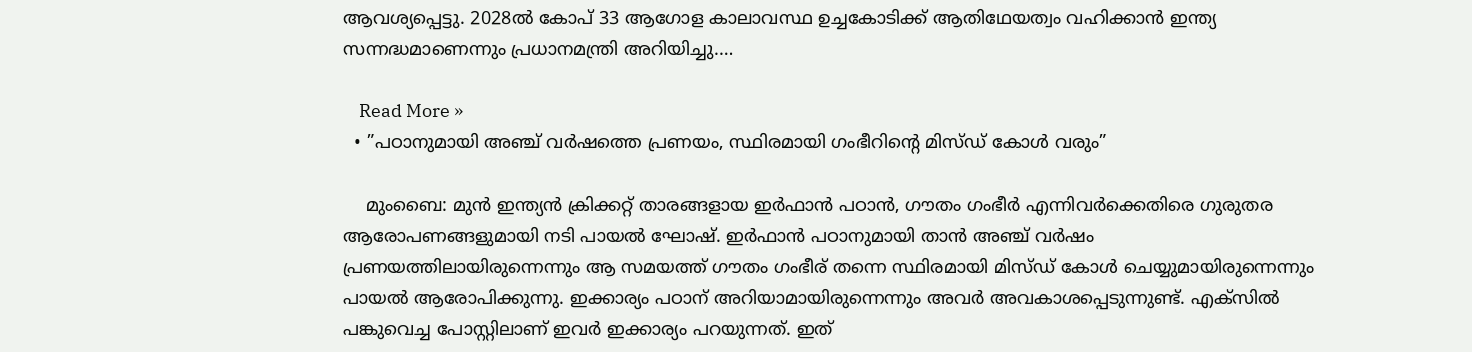ആവശ്യപ്പെട്ടു. 2028ൽ കോപ് 33 ആഗോള കാലാവസ്ഥ ഉച്ചകോടിക്ക് ആതിഥേയത്വം വഹിക്കാൻ ഇന്ത്യ സന്നദ്ധമാണെന്നും പ്രധാനമന്ത്രി അറിയിച്ചു.…

    Read More »
  • ”പഠാനുമായി അഞ്ച് വര്‍ഷത്തെ പ്രണയം, സ്ഥിരമായി ഗംഭീറിന്റെ മിസ്ഡ് കോള്‍ വരും”

    മുംബൈ: മുന്‍ ഇന്ത്യന്‍ ക്രിക്കറ്റ് താരങ്ങളായ ഇര്‍ഫാന്‍ പഠാന്‍, ഗൗതം ഗംഭീര്‍ എന്നിവര്‍ക്കെതിരെ ഗുരുതര ആരോപണങ്ങളുമായി നടി പായല്‍ ഘോഷ്. ഇര്‍ഫാന്‍ പഠാനുമായി താന്‍ അഞ്ച് വര്‍ഷം പ്രണയത്തിലായിരുന്നെന്നും ആ സമയത്ത് ഗൗതം ഗംഭീര് തന്നെ സ്ഥിരമായി മിസ്ഡ് കോള്‍ ചെയ്യുമായിരുന്നെന്നും പായല്‍ ആരോപിക്കുന്നു. ഇക്കാര്യം പഠാന് അറിയാമായിരുന്നെന്നും അവര്‍ അവകാശപ്പെടുന്നുണ്ട്. എക്സില്‍ പങ്കുവെച്ച പോസ്റ്റിലാണ് ഇവര്‍ ഇക്കാര്യം പറയുന്നത്. ഇത്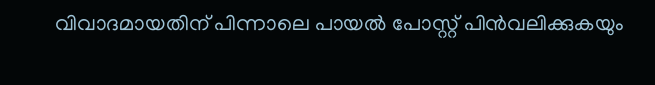വിവാദമായതിന് പിന്നാലെ പായല്‍ പോസ്റ്റ് പിന്‍വലിക്കുകയും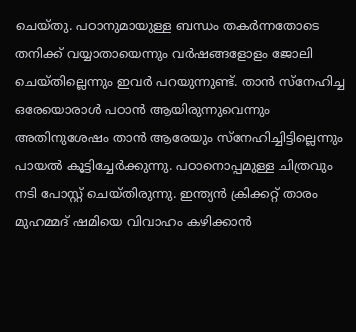ചെയ്തു. പഠാനുമായുള്ള ബന്ധം തകര്‍ന്നതോടെ തനിക്ക് വയ്യാതായെന്നും വര്‍ഷങ്ങളോളം ജോലി ചെയ്തില്ലെന്നും ഇവര്‍ പറയുന്നുണ്ട്. താന്‍ സ്നേഹിച്ച ഒരേയൊരാള്‍ പഠാന്‍ ആയിരുന്നുവെന്നും അതിനുശേഷം താന്‍ ആരേയും സ്നേഹിച്ചിട്ടില്ലെന്നും പായല്‍ കൂട്ടിച്ചേര്‍ക്കുന്നു. പഠാനൊപ്പമുള്ള ചിത്രവും നടി പോസ്റ്റ് ചെയ്തിരുന്നു. ഇന്ത്യന്‍ ക്രിക്കറ്റ് താരം മുഹമ്മദ് ഷമിയെ വിവാഹം കഴിക്കാന്‍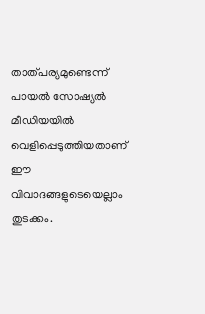താത്പര്യമുണ്ടെന്ന് പായല്‍ സോഷ്യല്‍ മീഡിയയില്‍ വെളിപ്പെടുത്തിയതാണ് ഈ വിവാദങ്ങളുടെയെല്ലാം തുടക്കം.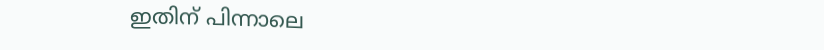ഇതിന് പിന്നാലെ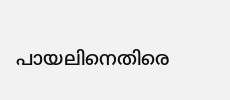പായലിനെതിരെ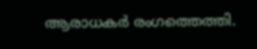ആരാധകര്‍ രംഗത്തെത്തി.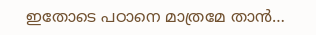ഇതോടെ പഠാനെ മാത്രമേ താന്‍…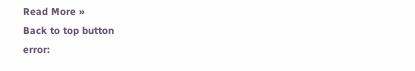Read More »
Back to top button
error: